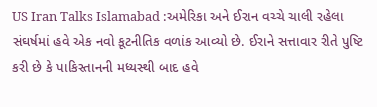US Iran Talks Islamabad :અમેરિકા અને ઈરાન વચ્ચે ચાલી રહેલા સંઘર્ષમાં હવે એક નવો કૂટનીતિક વળાંક આવ્યો છે. ઈરાને સત્તાવાર રીતે પુષ્ટિ કરી છે કે પાકિસ્તાનની મધ્યસ્થી બાદ હવે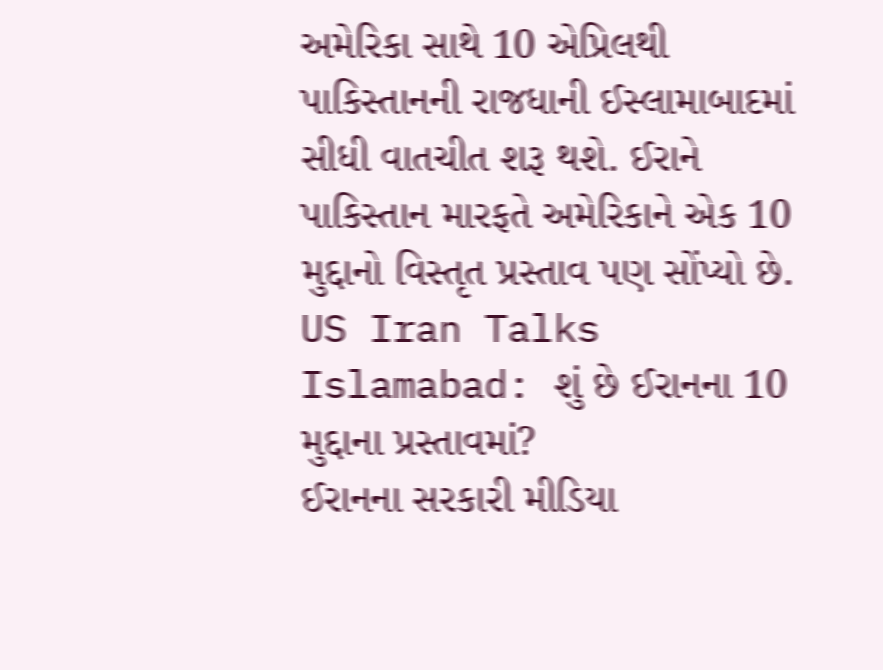અમેરિકા સાથે 10 એપ્રિલથી પાકિસ્તાનની રાજધાની ઈસ્લામાબાદમાં સીધી વાતચીત શરૂ થશે. ઈરાને પાકિસ્તાન મારફતે અમેરિકાને એક 10 મુદ્દાનો વિસ્તૃત પ્રસ્તાવ પણ સોંપ્યો છે.
US Iran Talks Islamabad: શું છે ઈરાનના 10 મુદ્દાના પ્રસ્તાવમાં?
ઈરાનના સરકારી મીડિયા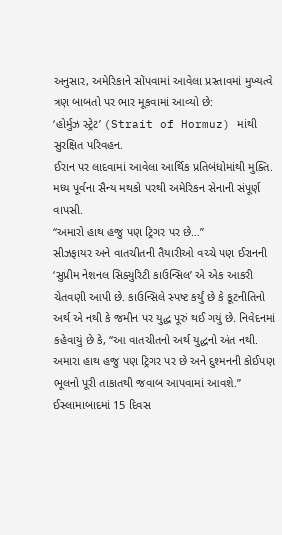અનુસાર, અમેરિકાને સોંપવામાં આવેલા પ્રસ્તાવમાં મુખ્યત્વે ત્રણ બાબતો પર ભાર મૂકવામાં આવ્યો છે:
‘હોર્મુઝ સ્ટ્રેટ’ (Strait of Hormuz) માંથી સુરક્ષિત પરિવહન.
ઈરાન પર લાદવામાં આવેલા આર્થિક પ્રતિબંધોમાંથી મુક્તિ.
મધ્ય પૂર્વના સૈન્ય મથકો પરથી અમેરિકન સેનાની સંપૂર્ણ વાપસી.
“અમારો હાથ હજુ પણ ટ્રિગર પર છે…”
સીઝફાયર અને વાતચીતની તૈયારીઓ વચ્ચે પણ ઈરાનની ‘સુપ્રીમ નેશનલ સિક્યુરિટી કાઉન્સિલ’ એ એક આકરી ચેતવણી આપી છે. કાઉન્સિલે સ્પષ્ટ કર્યું છે કે કૂટનીતિનો અર્થ એ નથી કે જમીન પર યુદ્ધ પૂરું થઈ ગયું છે. નિવેદનમાં કહેવાયું છે કે, “આ વાતચીતનો અર્થ યુદ્ધનો અંત નથી. અમારા હાથ હજુ પણ ટ્રિગર પર છે અને દુશ્મનની કોઈપણ ભૂલનો પૂરી તાકાતથી જવાબ આપવામાં આવશે.”
ઈસ્લામાબાદમાં 15 દિવસ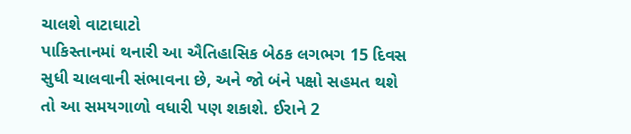ચાલશે વાટાઘાટો
પાકિસ્તાનમાં થનારી આ ઐતિહાસિક બેઠક લગભગ 15 દિવસ સુધી ચાલવાની સંભાવના છે, અને જો બંને પક્ષો સહમત થશે તો આ સમયગાળો વધારી પણ શકાશે. ઈરાને 2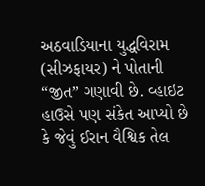અઠવાડિયાના યુદ્ધવિરામ (સીઝફાયર) ને પોતાની “જીત” ગણાવી છે. વ્હાઇટ હાઉસે પણ સંકેત આપ્યો છે કે જેવું ઈરાન વૈશ્વિક તેલ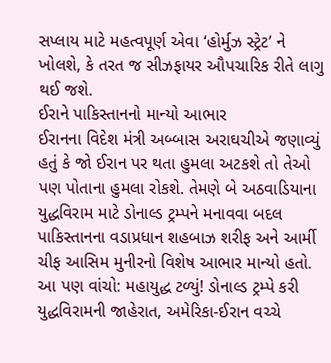સપ્લાય માટે મહત્વપૂર્ણ એવા ‘હોર્મુઝ સ્ટ્રેટ’ ને ખોલશે, કે તરત જ સીઝફાયર ઔપચારિક રીતે લાગુ થઈ જશે.
ઈરાને પાકિસ્તાનનો માન્યો આભાર
ઈરાનના વિદેશ મંત્રી અબ્બાસ અરાઘચીએ જણાવ્યું હતું કે જો ઈરાન પર થતા હુમલા અટકશે તો તેઓ પણ પોતાના હુમલા રોકશે. તેમણે બે અઠવાડિયાના યુદ્ધવિરામ માટે ડોનાલ્ડ ટ્રમ્પને મનાવવા બદલ પાકિસ્તાનના વડાપ્રધાન શહબાઝ શરીફ અને આર્મી ચીફ આસિમ મુનીરનો વિશેષ આભાર માન્યો હતો.
આ પણ વાંચો: મહાયુદ્ધ ટળ્યું! ડોનાલ્ડ ટ્રમ્પે કરી યુદ્ધવિરામની જાહેરાત, અમેરિકા-ઈરાન વચ્ચે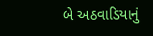બે અઠવાડિયાનું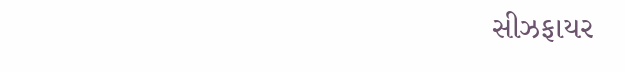સીઝફાયર